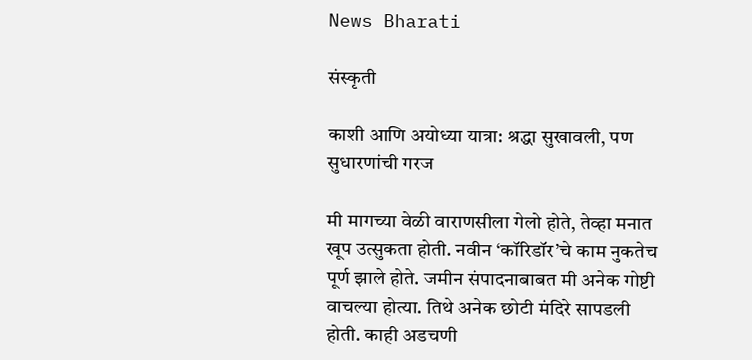News Bharati

संस्कृती

काशी आणि अयोध्या यात्रा: श्रद्धा सुखावली, पण सुधारणांची गरज

मी मागच्या वेळी वाराणसीला गेलो होते, तेव्हा मनात खूप उत्सुकता होती. नवीन ‘कॉरिडॉर’चे काम नुकतेच पूर्ण झाले होते. जमीन संपादनाबाबत मी अनेक गोष्टी वाचल्या होत्या. तिथे अनेक छोटी मंदिरे सापडली होती. काही अडचणी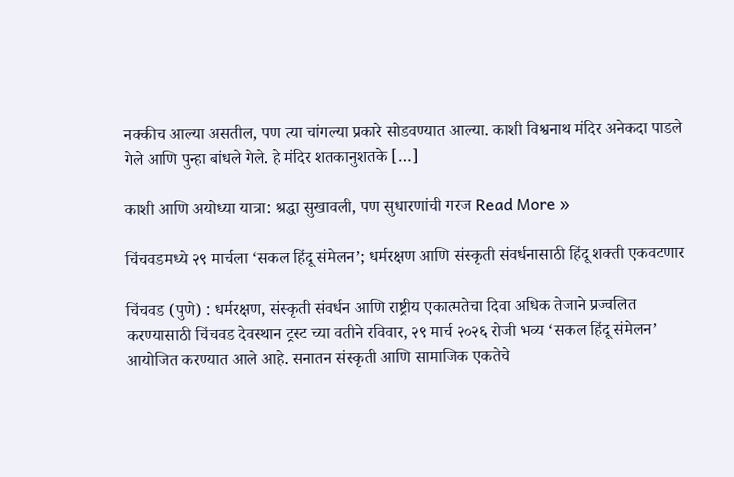नक्कीच आल्या असतील, पण त्या चांगल्या प्रकारे सोडवण्यात आल्या. काशी विश्वनाथ मंदिर अनेकदा पाडले गेले आणि पुन्हा बांधले गेले. हे मंदिर शतकानुशतके […]

काशी आणि अयोध्या यात्रा: श्रद्धा सुखावली, पण सुधारणांची गरज Read More »

चिंचवडमध्ये २९ मार्चला ‘सकल हिंदू संमेलन’; धर्मरक्षण आणि संस्कृती संवर्धनासाठी हिंदू शक्ती एकवटणार

चिंचवड (पुणे) : धर्मरक्षण, संस्कृती संवर्धन आणि राष्ट्रीय एकात्मतेचा दिवा अधिक तेजाने प्रज्वलित करण्यासाठी चिंचवड देवस्थान ट्रस्ट च्या वतीने रविवार, २९ मार्च २०२६ रोजी भव्य ‘सकल हिंदू संमेलन’ आयोजित करण्यात आले आहे. सनातन संस्कृती आणि सामाजिक एकतेचे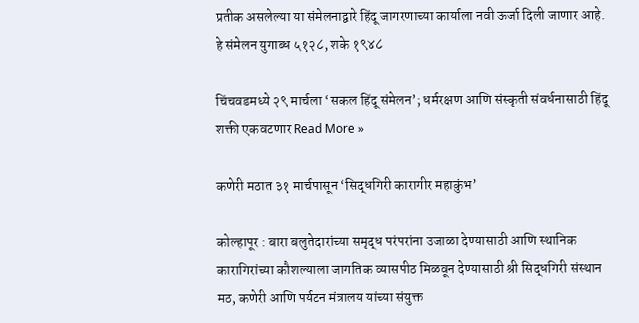प्रतीक असलेल्या या संमेलनाद्वारे हिंदू जागरणाच्या कार्याला नवी ऊर्जा दिली जाणार आहे. हे संमेलन युगाब्ध ५१२८, शके १९४८

चिंचवडमध्ये २९ मार्चला ‘सकल हिंदू संमेलन’; धर्मरक्षण आणि संस्कृती संवर्धनासाठी हिंदू शक्ती एकवटणार Read More »

कणेरी मठात ३१ मार्चपासून ‘सिद्धगिरी कारागीर महाकुंभ’

कोल्हापूर : बारा बलुतेदारांच्या समृद्ध परंपरांना उजाळा देण्यासाठी आणि स्थानिक कारागिरांच्या कौशल्याला जागतिक व्यासपीठ मिळवून देण्यासाठी श्री सिद्धगिरी संस्थान मठ, कणेरी आणि पर्यटन मंत्रालय यांच्या संयुक्त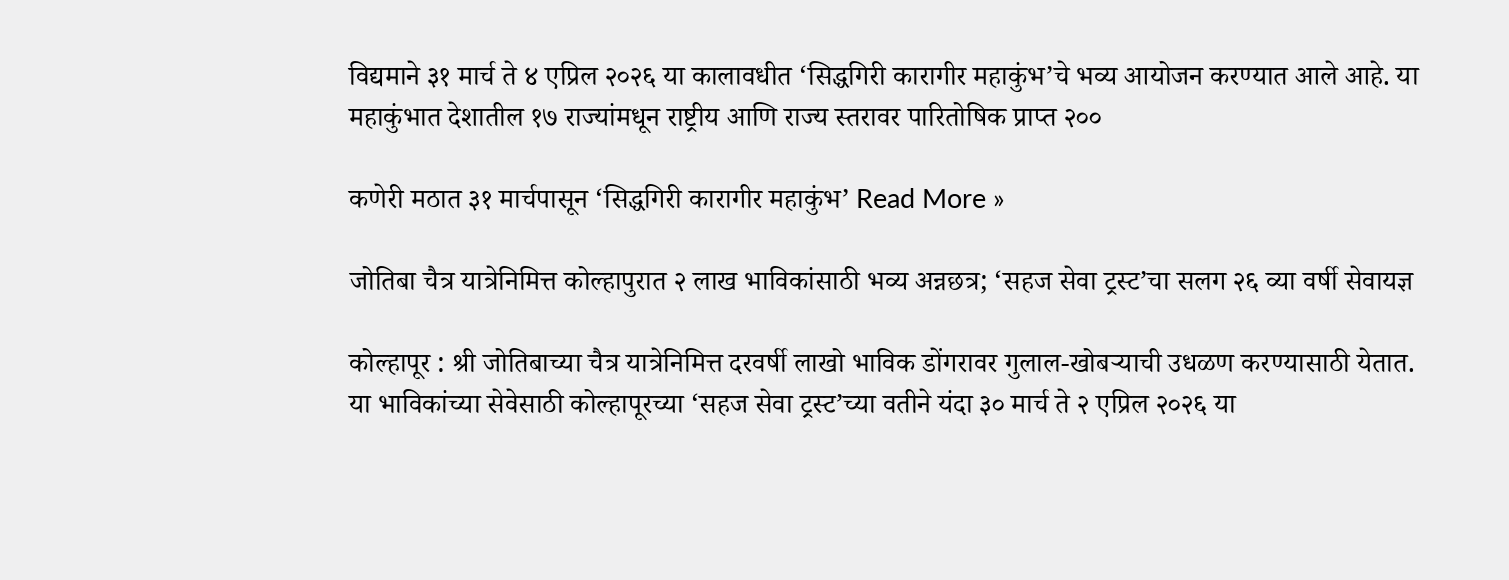विद्यमाने ३१ मार्च ते ४ एप्रिल २०२६ या कालावधीत ‘सिद्धगिरी कारागीर महाकुंभ’चे भव्य आयोजन करण्यात आले आहे. या महाकुंभात देशातील १७ राज्यांमधून राष्ट्रीय आणि राज्य स्तरावर पारितोषिक प्राप्त २००

कणेरी मठात ३१ मार्चपासून ‘सिद्धगिरी कारागीर महाकुंभ’ Read More »

जोतिबा चैत्र यात्रेनिमित्त कोल्हापुरात २ लाख भाविकांसाठी भव्य अन्नछत्र; ‘सहज सेवा ट्रस्ट’चा सलग २६ व्या वर्षी सेवायज्ञ

कोल्हापूर : श्री जोतिबाच्या चैत्र यात्रेनिमित्त दरवर्षी लाखो भाविक डोंगरावर गुलाल-खोबऱ्याची उधळण करण्यासाठी येतात. या भाविकांच्या सेवेसाठी कोल्हापूरच्या ‘सहज सेवा ट्रस्ट’च्या वतीने यंदा ३० मार्च ते २ एप्रिल २०२६ या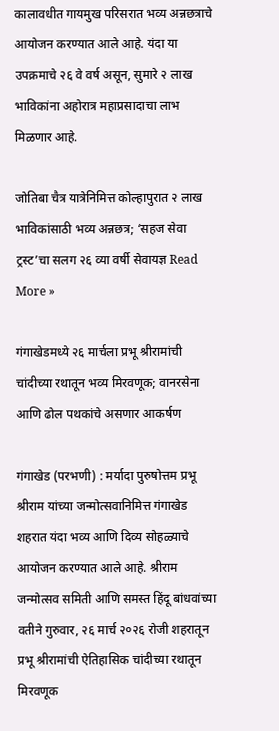कालावधीत गायमुख परिसरात भव्य अन्नछत्राचे आयोजन करण्यात आले आहे. यंदा या उपक्रमाचे २६ वे वर्ष असून, सुमारे २ लाख भाविकांना अहोरात्र महाप्रसादाचा लाभ मिळणार आहे.

जोतिबा चैत्र यात्रेनिमित्त कोल्हापुरात २ लाख भाविकांसाठी भव्य अन्नछत्र; ‘सहज सेवा ट्रस्ट’चा सलग २६ व्या वर्षी सेवायज्ञ Read More »

गंगाखेडमध्ये २६ मार्चला प्रभू श्रीरामांची चांदीच्या रथातून भव्य मिरवणूक; वानरसेना आणि ढोल पथकांचे असणार आकर्षण

गंगाखेड (परभणी) : मर्यादा पुरुषोत्तम प्रभू श्रीराम यांच्या जन्मोत्सवानिमित्त गंगाखेड शहरात यंदा भव्य आणि दिव्य सोहळ्याचे आयोजन करण्यात आले आहे. श्रीराम जन्मोत्सव समिती आणि समस्त हिंदू बांधवांच्या वतीने गुरुवार, २६ मार्च २०२६ रोजी शहरातून प्रभू श्रीरामांची ऐतिहासिक चांदीच्या रथातून मिरवणूक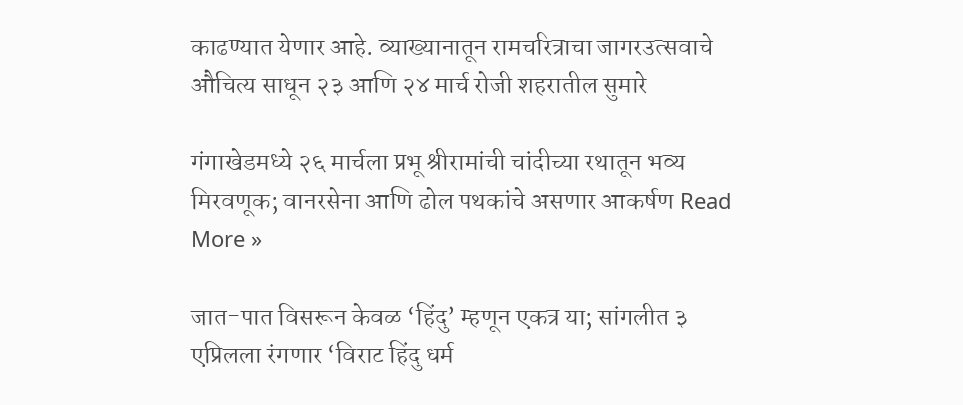काढण्यात येणार आहे. व्याख्यानातून रामचरित्राचा जागरउत्सवाचे औचित्य साधून २३ आणि २४ मार्च रोजी शहरातील सुमारे

गंगाखेडमध्ये २६ मार्चला प्रभू श्रीरामांची चांदीच्या रथातून भव्य मिरवणूक; वानरसेना आणि ढोल पथकांचे असणार आकर्षण Read More »

जात-पात विसरून केवळ ‘हिंदु’ म्हणून एकत्र या; सांगलीत ३ एप्रिलला रंगणार ‘विराट हिंदु धर्म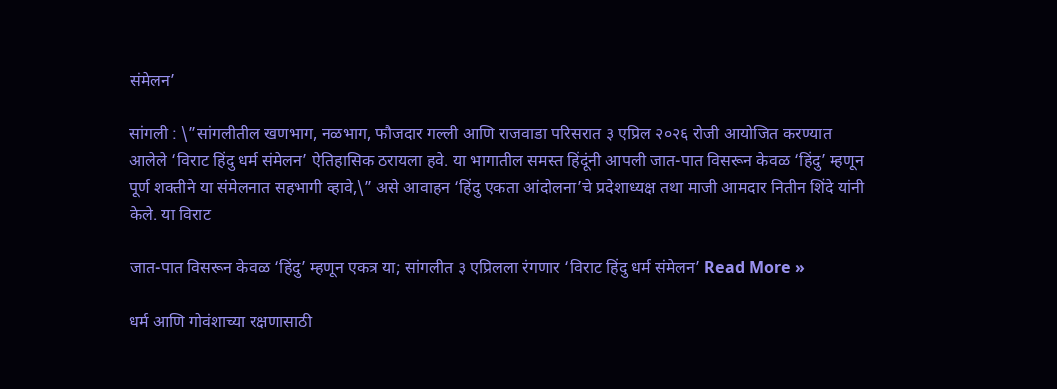संमेलन’

सांगली : \”सांगलीतील खणभाग, नळभाग, फौजदार गल्ली आणि राजवाडा परिसरात ३ एप्रिल २०२६ रोजी आयोजित करण्यात आलेले ‘विराट हिंदु धर्म संमेलन’ ऐतिहासिक ठरायला हवे. या भागातील समस्त हिंदूंनी आपली जात-पात विसरून केवळ ‘हिंदु’ म्हणून पूर्ण शक्तीने या संमेलनात सहभागी व्हावे,\” असे आवाहन ‘हिंदु एकता आंदोलना’चे प्रदेशाध्यक्ष तथा माजी आमदार नितीन शिंदे यांनी केले. या विराट

जात-पात विसरून केवळ ‘हिंदु’ म्हणून एकत्र या; सांगलीत ३ एप्रिलला रंगणार ‘विराट हिंदु धर्म संमेलन’ Read More »

धर्म आणि गोवंशाच्या रक्षणासाठी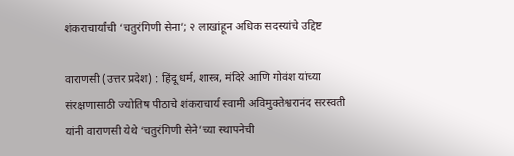शंकराचार्यांची ‘चतुरंगिणी सेना’; २ लाखांहून अधिक सदस्यांचे उद्दिष्ट

वाराणसी (उत्तर प्रदेश) : हिंदू धर्म, शास्त्र, मंदिरे आणि गोवंश यांच्या संरक्षणासाठी ज्योतिष पीठाचे शंकराचार्य स्वामी अविमुक्तेश्वरानंद सरस्वती यांनी वाराणसी येथे ‘चतुरंगिणी सेने’च्या स्थापनेची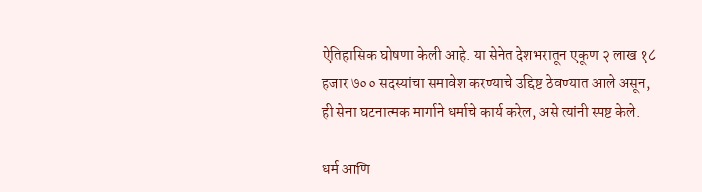ऐतिहासिक घोषणा केली आहे. या सेनेत देशभरातून एकूण २ लाख १८ हजार ७०० सदस्यांचा समावेश करण्याचे उद्दिष्ट ठेवण्यात आले असून, ही सेना घटनात्मक मार्गाने धर्माचे कार्य करेल, असे त्यांनी स्पष्ट केले.

धर्म आणि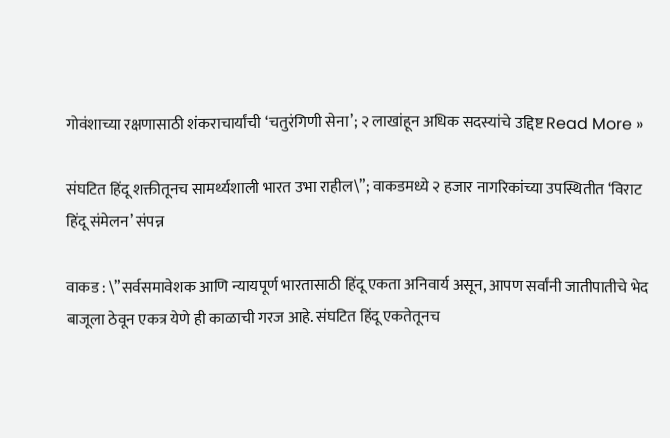गोवंशाच्या रक्षणासाठी शंकराचार्यांची ‘चतुरंगिणी सेना’; २ लाखांहून अधिक सदस्यांचे उद्दिष्ट Read More »

संघटित हिंदू शक्तीतूनच सामर्थ्यशाली भारत उभा राहील\”; वाकडमध्ये २ हजार नागरिकांच्या उपस्थितीत ‘विराट हिंदू संमेलन’ संपन्न

वाकड : \”सर्वसमावेशक आणि न्यायपूर्ण भारतासाठी हिंदू एकता अनिवार्य असून, आपण सर्वांनी जातीपातीचे भेद बाजूला ठेवून एकत्र येणे ही काळाची गरज आहे. संघटित हिंदू एकतेतूनच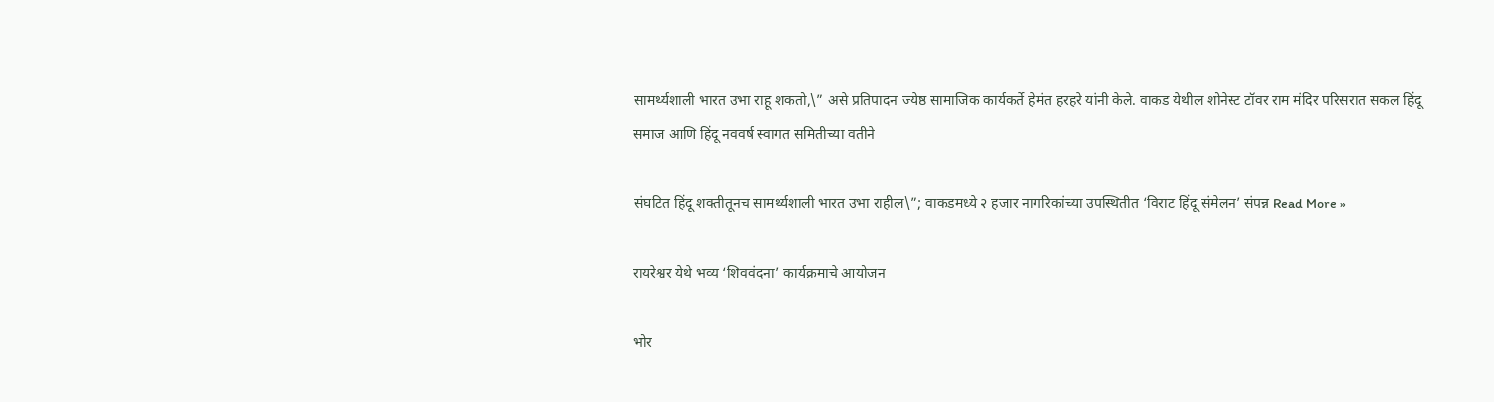सामर्थ्यशाली भारत उभा राहू शकतो,\” असे प्रतिपादन ज्येष्ठ सामाजिक कार्यकर्ते हेमंत हरहरे यांनी केले. वाकड येथील शोनेस्ट टॉवर राम मंदिर परिसरात सकल हिंदू समाज आणि हिंदू नववर्ष स्वागत समितीच्या वतीने

संघटित हिंदू शक्तीतूनच सामर्थ्यशाली भारत उभा राहील\”; वाकडमध्ये २ हजार नागरिकांच्या उपस्थितीत ‘विराट हिंदू संमेलन’ संपन्न Read More »

रायरेश्वर येथे भव्य ‘शिववंदना’ कार्यक्रमाचे आयोजन

भोर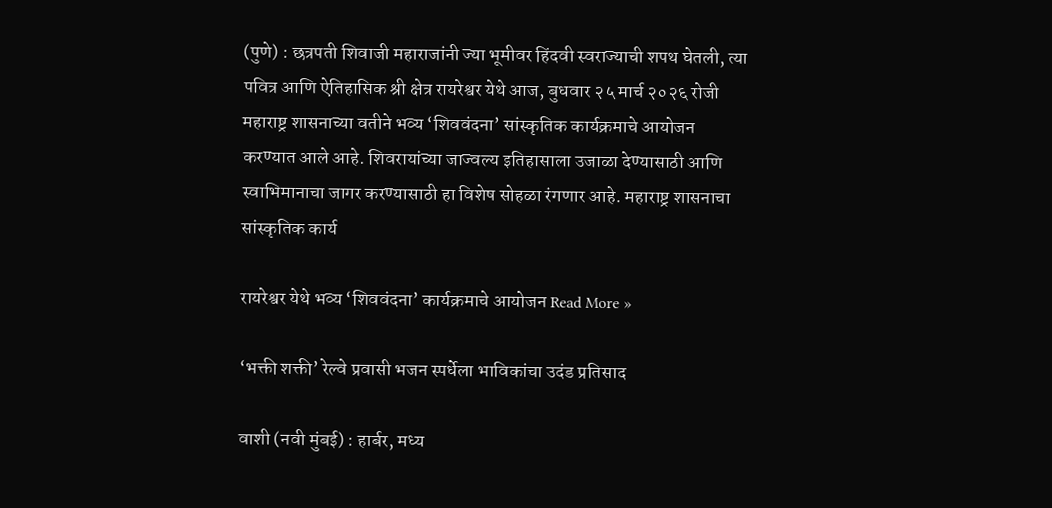(पुणे) : छत्रपती शिवाजी महाराजांनी ज्या भूमीवर हिंदवी स्वराज्याची शपथ घेतली, त्या पवित्र आणि ऐतिहासिक श्री क्षेत्र रायरेश्वर येथे आज, बुधवार २५ मार्च २०२६ रोजी महाराष्ट्र शासनाच्या वतीने भव्य ‘शिववंदना’ सांस्कृतिक कार्यक्रमाचे आयोजन करण्यात आले आहे. शिवरायांच्या जाज्वल्य इतिहासाला उजाळा देण्यासाठी आणि स्वाभिमानाचा जागर करण्यासाठी हा विशेष सोहळा रंगणार आहे. महाराष्ट्र शासनाचा सांस्कृतिक कार्य

रायरेश्वर येथे भव्य ‘शिववंदना’ कार्यक्रमाचे आयोजन Read More »

‘भक्ती शक्ती’ रेल्वे प्रवासी भजन स्पर्धेला भाविकांचा उदंड प्रतिसाद

वाशी (नवी मुंबई) : हार्बर, मध्य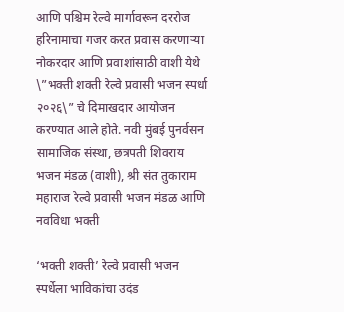आणि पश्चिम रेल्वे मार्गावरून दररोज हरिनामाचा गजर करत प्रवास करणाऱ्या नोकरदार आणि प्रवाशांसाठी वाशी येथे \”भक्ती शक्ती रेल्वे प्रवासी भजन स्पर्धा २०२६\” चे दिमाखदार आयोजन करण्यात आले होते. नवी मुंबई पुनर्वसन सामाजिक संस्था, छत्रपती शिवराय भजन मंडळ (वाशी), श्री संत तुकाराम महाराज रेल्वे प्रवासी भजन मंडळ आणि नवविधा भक्ती

‘भक्ती शक्ती’ रेल्वे प्रवासी भजन स्पर्धेला भाविकांचा उदंड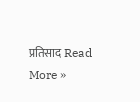प्रतिसाद Read More »